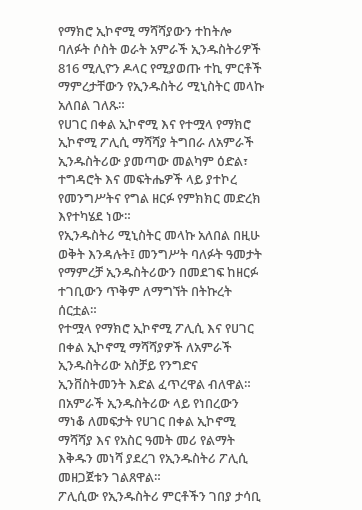የማክሮ ኢኮኖሚ ማሻሻያውን ተከትሎ ባለፉት ሶስት ወራት አምራች ኢንዱስትሪዎች 816 ሚሊዮን ዶላር የሚያወጡ ተኪ ምርቶች ማምረታቸውን የኢንዱስትሪ ሚኒስትር መላኩ አለበል ገለጹ።
የሀገር በቀል ኢኮኖሚ እና የተሟላ የማክሮ ኢኮኖሚ ፖሊሲ ማሻሻያ ትግበራ ለአምራች ኢንዱስትሪው ያመጣው መልካም ዕድል፣ ተግዳሮት እና መፍትሔዎች ላይ ያተኮረ የመንግሥትና የግል ዘርፉ የምክክር መድረክ እየተካሄደ ነው።
የኢንዱስትሪ ሚኒስትር መላኩ አለበል በዚሁ ወቅት እንዳሉት፤ መንግሥት ባለፉት ዓመታት የማምረቻ ኢንዱስትሪውን በመደገፍ ከዘርፉ ተገቢውን ጥቅም ለማግኘት በትኩረት ሰርቷል።
የተሟላ የማክሮ ኢኮኖሚ ፖሊሲ እና የሀገር በቀል ኢኮኖሚ ማሻሻያዎች ለአምራች ኢንዱስትሪው አስቻይ የንግድና ኢንቨስትመንት እድል ፈጥረዋል ብለዋል።
በአምራች ኢንዱስትሪው ላይ የነበረውን ማነቆ ለመፍታት የሀገር በቀል ኢኮኖሚ ማሻሻያ እና የአስር ዓመት መሪ የልማት እቅዱን መነሻ ያደረገ የኢንዱስትሪ ፖሊሲ መዘጋጀቱን ገልጸዋል።
ፖሊሲው የኢንዱስትሪ ምርቶችን ገበያ ታሳቢ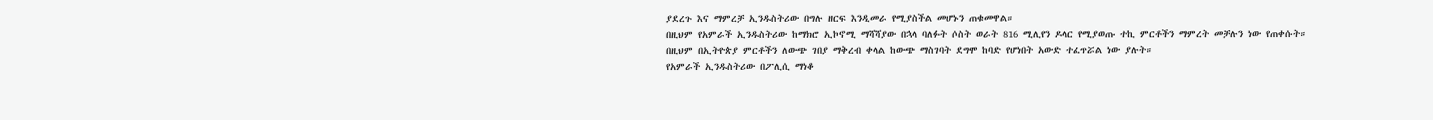ያደረጉ እና ማምረቻ ኢንዱስትሪው በግሉ ዘርፍ እንዲመራ የሚያስችል መሆኑን ጠቁመዋል።
በዚህም የአምራች ኢንዱስትሪው ከማክሮ ኢኮኖሚ ማሻሻያው በኋላ ባለፉት ሶስት ወራት 816 ሚሊየን ዶላር የሚያወጡ ተኪ ምርቶችን ማምረት መቻሉን ነው የጠቀሱት።
በዚህም በኢትዮጵያ ምርቶችን ለውጭ ገበያ ማቅረብ ቀላል ከውጭ ማስገባት ደግሞ ከባድ የሆነበት አውድ ተፈጥሯል ነው ያሉት።
የአምራች ኢንዱስትሪው በፖሊሲ ማነቆ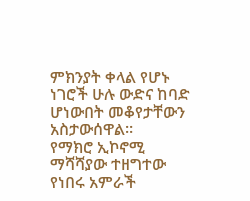ምክንያት ቀላል የሆኑ ነገሮች ሁሉ ውድና ከባድ ሆነውበት መቆየታቸውን አስታውሰዋል።
የማክሮ ኢኮኖሚ ማሻሻያው ተዘግተው የነበሩ አምራች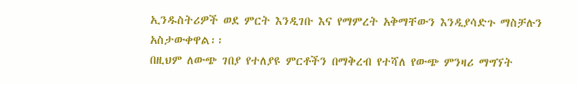ኢንዱስትሪዎች ወደ ምርት እንዲገቡ እና የማምረት አቅማቸውን እንዲያሳድጉ ማስቻሉን አስታውቀዋል፡፡
በዚህም ለውጭ ገበያ የተለያዩ ምርቶችን በማቅረብ የተሻለ የውጭ ምንዛሪ ማግኘት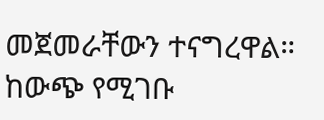መጀመራቸውን ተናግረዋል።
ከውጭ የሚገቡ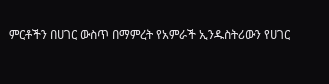ምርቶችን በሀገር ውስጥ በማምረት የአምራች ኢንዱስትሪውን የሀገር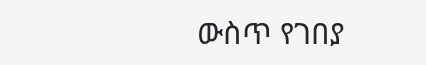ውስጥ የገበያ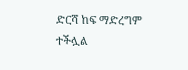ድርሻ ከፍ ማድረግም ተችሏል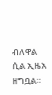ብለዋል ሲል ኢዜአ ዘግቧል።